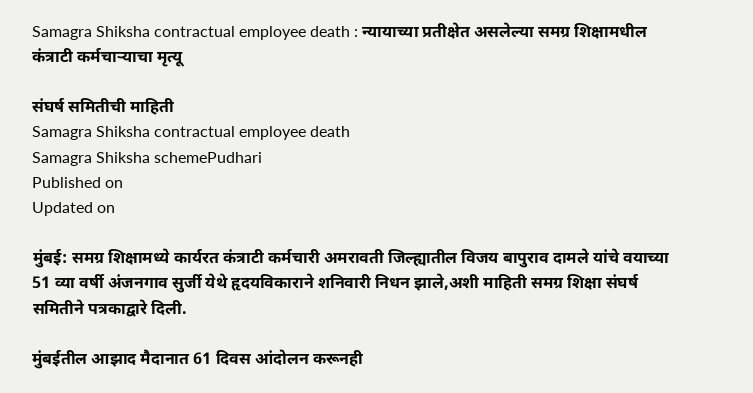Samagra Shiksha contractual employee death : न्यायाच्या प्रतीक्षेत असलेल्या समग्र शिक्षामधील कंत्राटी कर्मचाऱ्याचा मृत्यू

संघर्ष समितीची माहिती
Samagra Shiksha contractual employee death
Samagra Shiksha schemePudhari
Published on
Updated on

मुंबई: समग्र शिक्षामध्ये कार्यरत कंत्राटी कर्मचारी अमरावती जिल्ह्यातील विजय बापुराव दामले यांचे वयाच्या 51 व्या वर्षी अंजनगाव सुर्जी येथे हृदयविकाराने शनिवारी निधन झाले,अशी माहिती समग्र शिक्षा संघर्ष समितीने पत्रकाद्वारे दिली.

मुंबईतील आझाद मैदानात 61 दिवस आंदोलन करूनही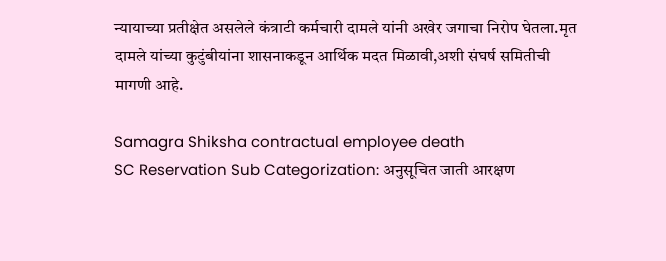न्यायाच्या प्रतीक्षेत असलेले कंत्राटी कर्मचारी दामले यांनी अखेर जगाचा निरोप घेतला.मृत दामले यांच्या कुटुंबीयांना शासनाकडून आर्थिक मदत मिळावी,अशी संघर्ष समितीची मागणी आहे.

Samagra Shiksha contractual employee death
SC Reservation Sub Categorization: अनुसूचित जाती आरक्षण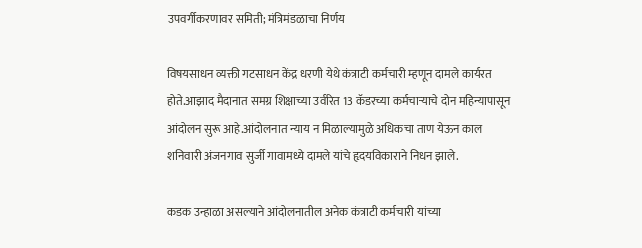उपवर्गीकरणावर समिती; मंत्रिमंडळाचा निर्णय

विषयसाधन व्यक्ती गटसाधन केंद्र धरणी येथे कंत्राटी कर्मचारी म्हणून दामले कार्यरत होते.आझाद मैदानात समग्र शिक्षाच्या उर्वरित 13 कॅडरच्या कर्मचाऱ्याचे दोन महिन्यापासून आंदोलन सुरू आहे.आंदोलनात न्याय न मिळाल्यामुळे अधिकचा ताण येऊन काल शनिवारी अंजनगाव सुर्जी गावामध्ये दामले यांचे हृदयविकाराने निधन झाले.

कडक उन्हाळा असल्याने आंदोलनातील अनेक कंत्राटी कर्मचारी यांच्या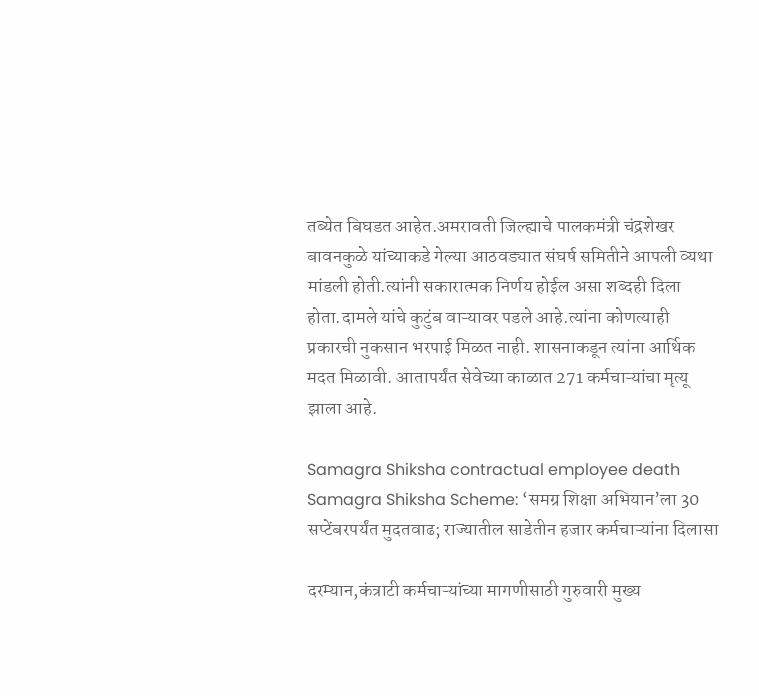तब्येत बिघडत आहेत.अमरावती जिल्ह्याचे पालकमंत्री चंद्रशेखर बावनकुळे यांच्याकडे गेल्या आठवड्यात संघर्ष समितीने आपली व्यथा मांडली होती.त्यांनी सकारात्मक निर्णय होईल असा शब्दही दिला होता.दामले यांचे कुटुंब वाऱ्यावर पडले आहे.त्यांना कोणत्याही प्रकारची नुकसान भरपाई मिळत नाही. शासनाकडून त्यांना आर्थिक मदत मिळावी. आतापर्यंत सेवेच्या काळात 271 कर्मचाऱ्यांचा मृत्यू झाला आहे.

Samagra Shiksha contractual employee death
Samagra Shiksha Scheme: ‘समग्र शिक्षा अभियान‌’ला 30 सप्टेंबरपर्यंत मुदतवाढ; राज्यातील साडेतीन हजार कर्मचाऱ्यांना दिलासा

दरम्यान,कंत्राटी कर्मचाऱ्यांच्या मागणीसाठी गुरुवारी मुख्य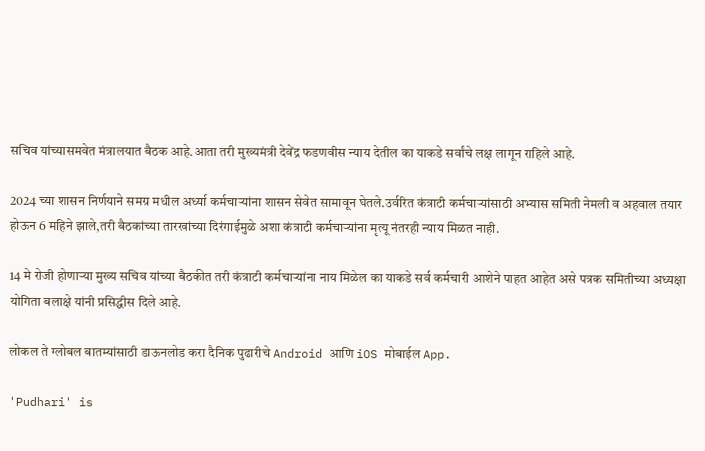सचिव यांच्यासमवेत मंत्रालयात बैठक आहे.आता तरी मुख्यमंत्री देवेंद्र फडणवीस न्याय देतील का याकडे सर्वांचे लक्ष लागून राहिले आहे.

2024 च्या शासन निर्णयाने समग्र मधील अर्ध्या कर्मचाऱ्यांना शासन सेवेत सामावून घेतले.उर्वरित कंत्राटी कर्मचाऱ्यांसाठी अभ्यास समिती नेमली व अहवाल तयार होऊन 6 महिने झाले,तरी बैठकांच्या तारखांच्या दिरंगाईमुळे अशा कंत्राटी कर्मचाऱ्यांना मृत्यू नंतरही न्याय मिळत नाही.

14 मे रोजी होणाऱ्या मुख्य सचिव यांच्या बैठकीत तरी कंत्राटी कर्मचाऱ्यांना नाय मिळेल का याकडे सर्व कर्मचारी आशेने पाहत आहेत असे पत्रक समितीच्या अध्यक्षा योगिता बलाक्षे यांनी प्रसिद्धीस दिले आहे.

लोकल ते ग्लोबल बातम्यांसाठी डाऊनलोड करा दैनिक पुढारीचे Android आणि iOS मोबाईल App.

'Pudhari' is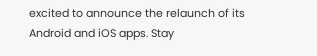excited to announce the relaunch of its Android and iOS apps. Stay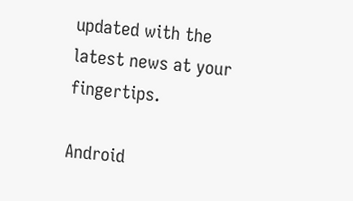updated with the latest news at your fingertips.

Android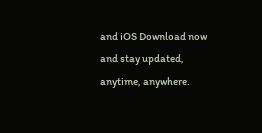and iOS Download now and stay updated, anytime, anywhere.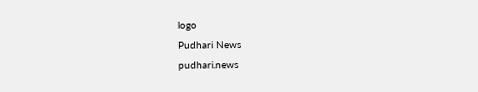logo
Pudhari News
pudhari.news